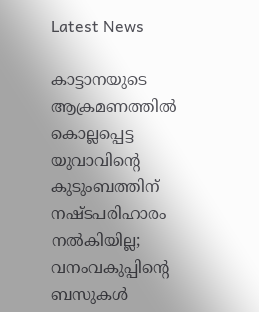Latest News

കാട്ടാനയുടെ ആക്രമണത്തില്‍ കൊല്ലപ്പെട്ട യുവാവിന്റെ കുടുംബത്തിന് നഷ്ടപരിഹാരം നല്‍കിയില്ല; വനംവകുപ്പിന്റെ ബസുകള്‍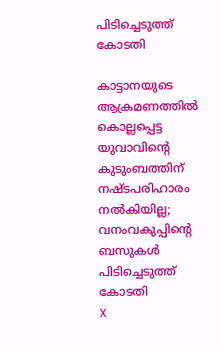പിടിച്ചെടുത്ത് കോടതി

കാട്ടാനയുടെ ആക്രമണത്തില്‍ കൊല്ലപ്പെട്ട യുവാവിന്റെ കുടുംബത്തിന് നഷ്ടപരിഹാരം നല്‍കിയില്ല; വനംവകുപ്പിന്റെ ബസുകള്‍ പിടിച്ചെടുത്ത് കോടതി
X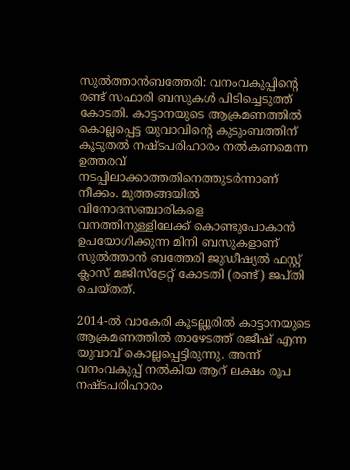സുല്‍ത്താന്‍ബത്തേരി: വനംവകുപ്പിന്റെ രണ്ട് സഫാരി ബസുകള്‍ പിടിച്ചെടുത്ത് കോടതി. കാട്ടാനയുടെ ആക്രമണത്തില്‍ കൊല്ലപ്പെട്ട യുവാവിന്റെ കുടുംബത്തിന് കൂടുതല്‍ നഷ്ടപരിഹാരം നല്‍കണമെന്ന ഉത്തരവ് നടപ്പിലാക്കാത്തതിനെത്തുടര്‍ന്നാണ് നീക്കം. മുത്തങ്ങയില്‍ വിനോദസഞ്ചാരികളെ വനത്തിനുള്ളിലേക്ക് കൊണ്ടുപോകാന്‍ ഉപയോഗിക്കുന്ന മിനി ബസുകളാണ് സുല്‍ത്താന്‍ ബത്തേരി ജുഡീഷ്യല്‍ ഫസ്റ്റ് ക്ലാസ് മജിസ്ട്രേറ്റ് കോടതി (രണ്ട്) ജപ്തി ചെയ്തത്.

2014-ല്‍ വാകേരി കൂടല്ലൂരില്‍ കാട്ടാനയുടെ ആക്രമണത്തില്‍ താഴേടത്ത് രജീഷ് എന്ന യുവാവ് കൊല്ലപ്പെട്ടിരുന്നു. അന്ന് വനംവകുപ്പ് നല്‍കിയ ആറ് ലക്ഷം രൂപ നഷ്ടപരിഹാരം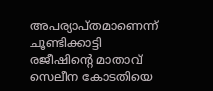അപര്യാപ്തമാണെന്ന് ചൂണ്ടിക്കാട്ടി രജീഷിന്റെ മാതാവ് സെലീന കോടതിയെ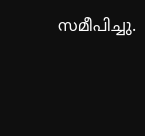സമീപിച്ചു.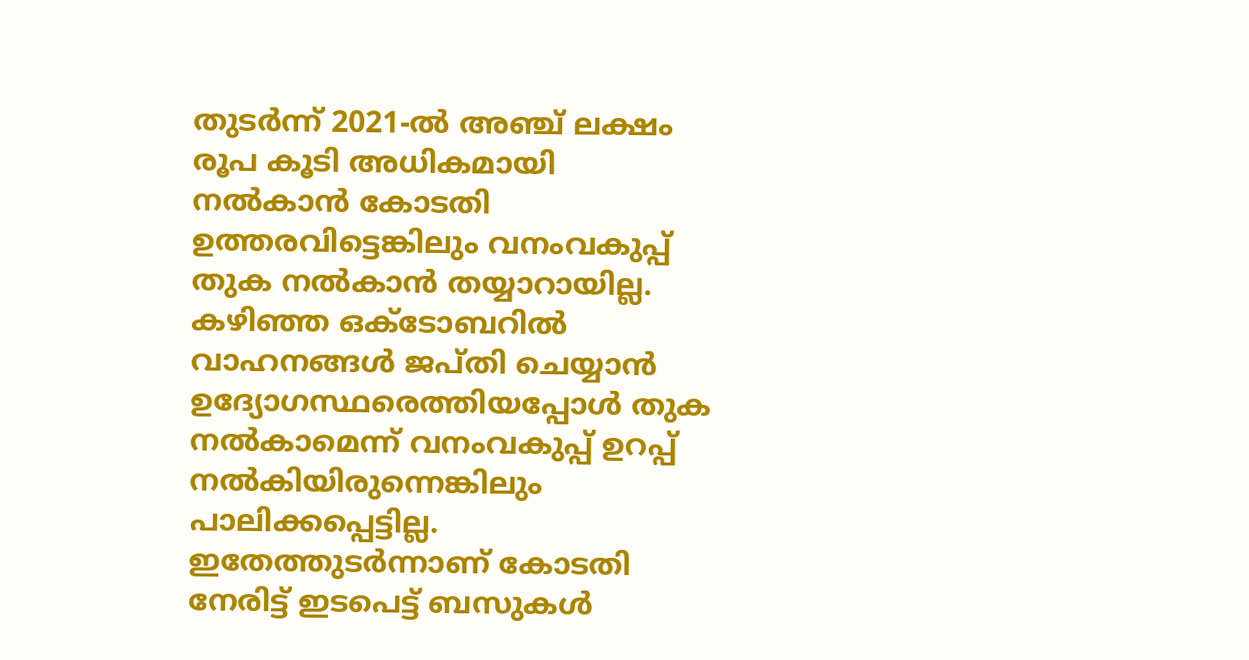തുടര്‍ന്ന് 2021-ല്‍ അഞ്ച് ലക്ഷം രൂപ കൂടി അധികമായി നല്‍കാന്‍ കോടതി ഉത്തരവിട്ടെങ്കിലും വനംവകുപ്പ് തുക നല്‍കാന്‍ തയ്യാറായില്ല. കഴിഞ്ഞ ഒക്ടോബറില്‍ വാഹനങ്ങള്‍ ജപ്തി ചെയ്യാന്‍ ഉദ്യോഗസ്ഥരെത്തിയപ്പോള്‍ തുക നല്‍കാമെന്ന് വനംവകുപ്പ് ഉറപ്പ് നല്‍കിയിരുന്നെങ്കിലും പാലിക്കപ്പെട്ടില്ല. ഇതേത്തുടര്‍ന്നാണ് കോടതി നേരിട്ട് ഇടപെട്ട് ബസുകള്‍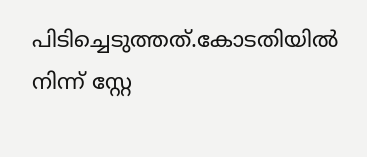പിടിച്ചെടുത്തത്.കോടതിയില്‍ നിന്ന് സ്റ്റേ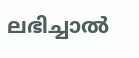ലഭിച്ചാല്‍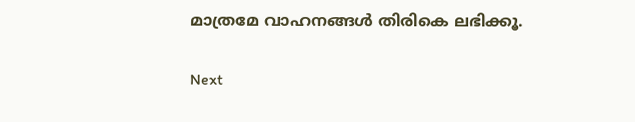മാത്രമേ വാഹനങ്ങള്‍ തിരികെ ലഭിക്കൂ.

Next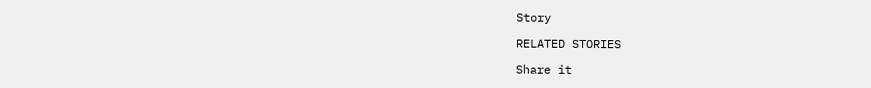Story

RELATED STORIES

Share it